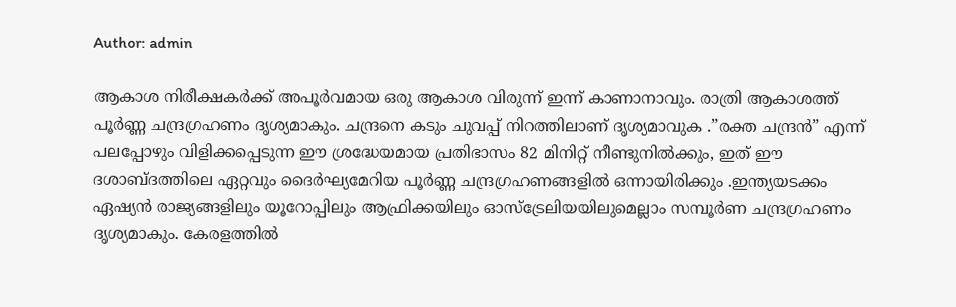Author: admin

ആകാശ നിരീക്ഷകർക്ക് അപൂർവമായ ഒരു ആകാശ വിരുന്ന് ഇന്ന് കാണാനാവും. രാത്രി ആകാശത്ത് പൂർണ്ണ ചന്ദ്രഗ്രഹണം ദൃശ്യമാകും. ചന്ദ്രനെ കടും ചുവപ്പ് നിറത്തിലാണ് ദൃശ്യമാവുക .”രക്ത ചന്ദ്രൻ” എന്ന് പലപ്പോഴും വിളിക്കപ്പെടുന്ന ഈ ശ്രദ്ധേയമായ പ്രതിഭാസം 82 മിനിറ്റ് നീണ്ടുനിൽക്കും, ഇത് ഈ ദശാബ്ദത്തിലെ ഏറ്റവും ദൈർഘ്യമേറിയ പൂർണ്ണ ചന്ദ്രഗ്രഹണങ്ങളിൽ ഒന്നായിരിക്കും .ഇന്ത്യയടക്കം ഏഷ്യൻ രാജ്യങ്ങളിലും യൂറോപ്പിലും ആഫ്രിക്കയിലും ഓസ്ട്രേലിയയിലുമെല്ലാം സമ്പൂര്‍ണ ചന്ദ്രഗ്രഹണം ദൃശ്യമാകും. കേരളത്തിൽ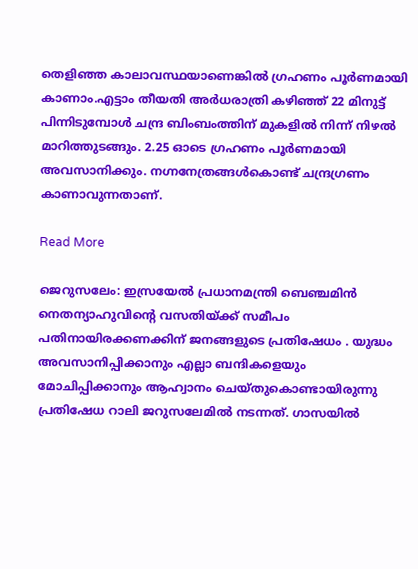തെളിഞ്ഞ കാലാവസ്ഥയാണെങ്കിൽ ഗ്രഹണം പൂർണമായി കാണാം.എട്ടാം തീയതി അ‍ർധരാത്രി കഴിഞ്ഞ് 22 മിനുട്ട് പിന്നിടുമ്പോൾ ചന്ദ്ര ബിംബംത്തിന് മുകളിൽ നിന്ന് നിഴൽ മാറിത്തുടങ്ങും. 2.25 ഓടെ ഗ്രഹണം പൂർണമായി അവസാനിക്കും. നഗ്നനേത്രങ്ങൾകൊണ്ട് ചന്ദ്രഗ്രണം കാണാവുന്നതാണ്.

Read More

ജെറുസലേം: ഇസ്രയേൽ പ്രധാനമന്ത്രി ബെഞ്ചമിൻ നെതന്യാഹുവിൻ്റെ വസതിയ്ക്ക് സമീപം പതിനായിരക്കണക്കിന് ജനങ്ങളുടെ പ്രതിഷേധം . യുദ്ധം അവസാനിപ്പിക്കാനും എല്ലാ ബന്ദികളെയും മോചിപ്പിക്കാനും ആഹ്വാനം ചെയ്തുകൊണ്ടായിരുന്നു പ്രതിഷേധ റാലി ജറുസലേമിൽ നടന്നത്. ഗാസയിൽ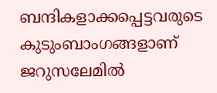ബന്ദികളാക്കപ്പെട്ടവരുടെ കുടുംബാംഗങ്ങളാണ് ജറുസലേമിൽ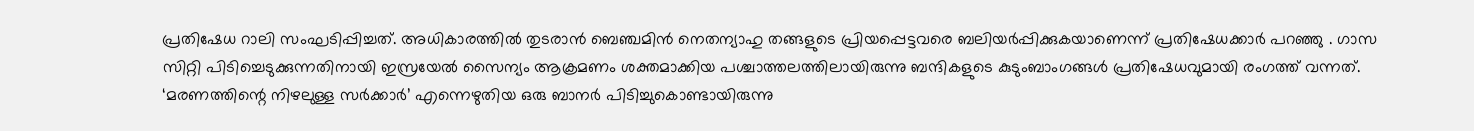പ്രതിഷേധ റാലി സംഘടിപ്പിച്ചത്. അധികാരത്തിൽ തുടരാൻ ബെഞ്ചമിൻ നെതന്യാഹു തങ്ങളുടെ പ്രിയപ്പെട്ടവരെ ബലിയർപ്പിക്കുകയാണെന്ന് പ്രതിഷേധക്കാർ പറഞ്ഞു . ഗാസ സിറ്റി പിടിച്ചെടുക്കുന്നതിനായി ഇസ്രയേൽ സൈന്യം ആക്രമണം ശക്തമാക്കിയ പശ്ചാത്തലത്തിലായിരുന്നു ബന്ദികളുടെ കുടുംബാംഗങ്ങൾ പ്രതിഷേധവുമായി രംഗത്ത് വന്നത്. ‘മരണത്തിന്റെ നിഴലുള്ള സർക്കാർ’ എന്നെഴുതിയ ഒരു ബാനർ പിടിച്ചുകൊണ്ടായിരുന്നു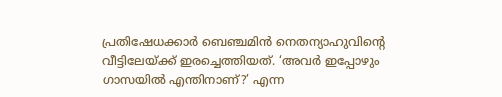പ്രതിഷേധക്കാർ ബെഞ്ചമിൻ നെതന്യാഹുവിൻ്റെ വീട്ടിലേയ്ക്ക് ഇരച്ചെത്തിയത്. ‘അവർ ഇപ്പോഴും ഗാസയിൽ എന്തിനാണ്?’ എന്ന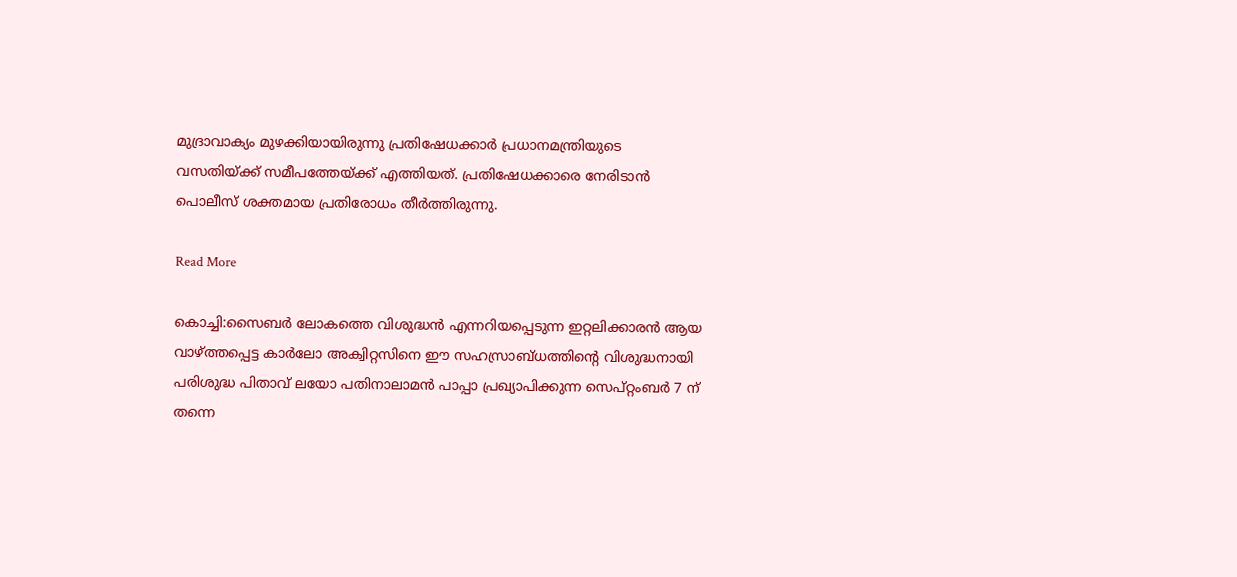മുദ്രാവാക്യം മുഴക്കിയായിരുന്നു പ്രതിഷേധക്കാർ പ്രധാനമന്ത്രിയുടെ വസതിയ്ക്ക് സമീപത്തേയ്ക്ക് എത്തിയത്. പ്രതിഷേധക്കാരെ നേരിടാൻ പൊലീസ് ശക്തമായ പ്രതിരോധം തീ‍ർത്തിരുന്നു.

Read More

കൊച്ചി:സൈബർ ലോകത്തെ വിശുദ്ധൻ എന്നറിയപ്പെടുന്ന ഇറ്റലിക്കാരൻ ആയ വാഴ്ത്തപ്പെട്ട കാർലോ അക്വിറ്റസിനെ ഈ സഹസ്രാബ്ധത്തിന്റെ വിശുദ്ധനായി പരിശുദ്ധ പിതാവ് ലയോ പതിനാലാമൻ പാപ്പാ പ്രഖ്യാപിക്കുന്ന സെപ്റ്റംബർ 7 ന് തന്നെ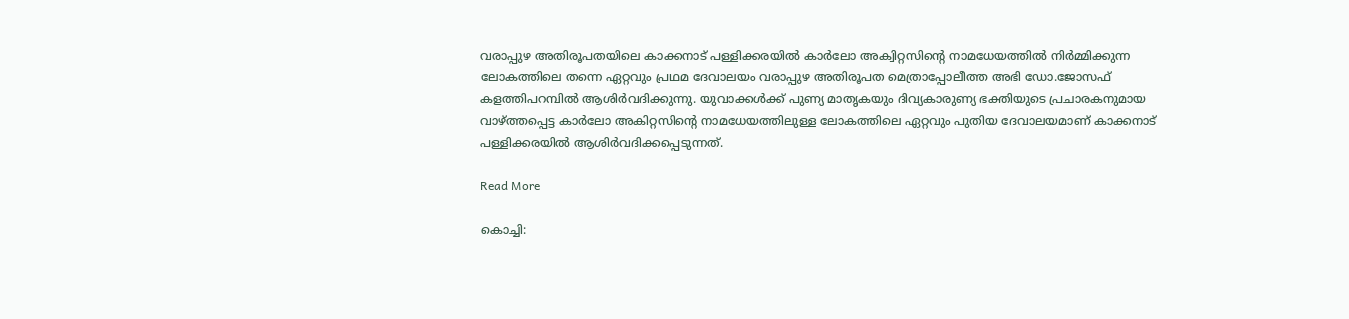വരാപ്പുഴ അതിരൂപതയിലെ കാക്കനാട് പള്ളിക്കരയിൽ കാർലോ അക്വിറ്റസിന്റെ നാമധേയത്തിൽ നിർമ്മിക്കുന്ന ലോകത്തിലെ തന്നെ ഏറ്റവും പ്രഥമ ദേവാലയം വരാപ്പുഴ അതിരൂപത മെത്രാപ്പോലീത്ത അഭി ഡോ.ജോസഫ് കളത്തിപറമ്പിൽ ആശിർവദിക്കുന്നു. യുവാക്കൾക്ക് പുണ്യ മാതൃകയും ദിവ്യകാരുണ്യ ഭക്തിയുടെ പ്രചാരകനുമായ വാഴ്ത്തപ്പെട്ട കാർലോ അകിറ്റസിന്‍റെ നാമധേയത്തിലുള്ള ലോകത്തിലെ ഏറ്റവും പുതിയ ദേവാലയമാണ് കാക്കനാട് പള്ളിക്കരയിൽ ആശിർവദിക്കപ്പെടുന്നത്.

Read More

കൊച്ചി: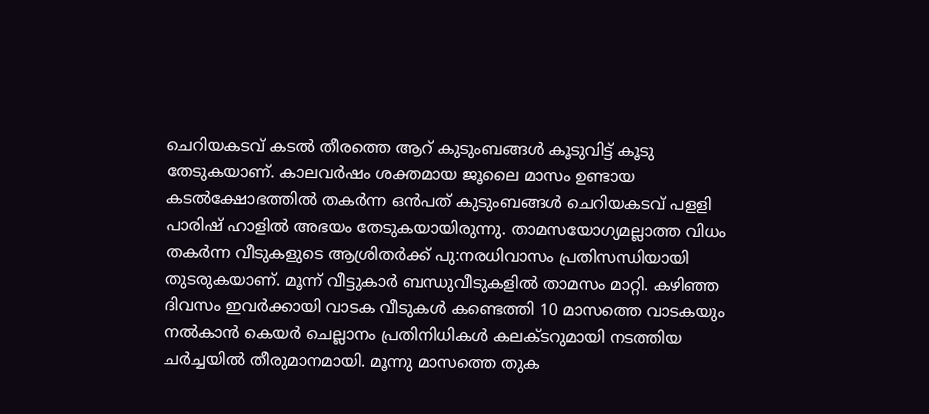ചെറിയകടവ് കടൽ തീരത്തെ ആറ് കുടുംബങ്ങൾ കൂടുവിട്ട് കൂടു തേടുകയാണ്. കാലവർഷം ശക്തമായ ജൂലൈ മാസം ഉണ്ടായ കടൽക്ഷോഭത്തിൽ തകർന്ന ഒൻപത് കുടുംബങ്ങൾ ചെറിയകടവ് പളളി പാരിഷ് ഹാളിൽ അഭയം തേടുകയായിരുന്നു. താമസയോഗ്യമല്ലാത്ത വിധം തകർന്ന വീടുകളുടെ ആശ്രിതർക്ക് പു:നരധിവാസം പ്രതിസന്ധിയായി തുടരുകയാണ്. മൂന്ന് വീട്ടുകാർ ബന്ധുവീടുകളിൽ താമസം മാറ്റി. കഴിഞ്ഞ ദിവസം ഇവർക്കായി വാടക വീടുകൾ കണ്ടെത്തി 10 മാസത്തെ വാടകയും നൽകാൻ കെയർ ചെല്ലാനം പ്രതിനിധികൾ കലക്ടറുമായി നടത്തിയ ചർച്ചയിൽ തീരുമാനമായി. മൂന്നു മാസത്തെ തുക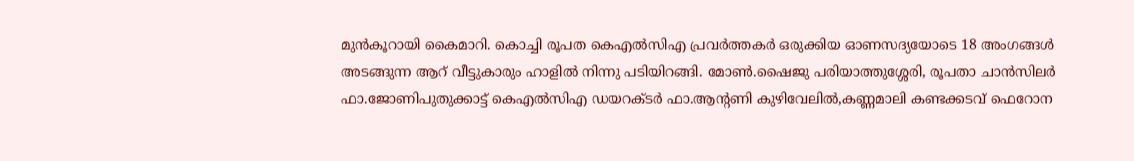മുൻകൂറായി കൈമാറി. കൊച്ചി രൂപത കെഎൽസിഎ പ്രവർത്തകർ ഒരുക്കിയ ഓണസദ്യയോടെ 18 അംഗങ്ങൾ അടങ്ങുന്ന ആറ് വീട്ടുകാരും ഹാളിൽ നിന്നു പടിയിറങ്ങി. മോൺ.ഷൈജു പരിയാത്തുശ്ശേരി, രൂപതാ ചാൻസിലർ ഫാ.ജോണിപുതുക്കാട്ട് കെഎൽസിഎ ഡയറക്ടർ ഫാ.ആൻ്റണി കുഴിവേലിൽ,കണ്ണമാലി കണ്ടക്കടവ് ഫെറോന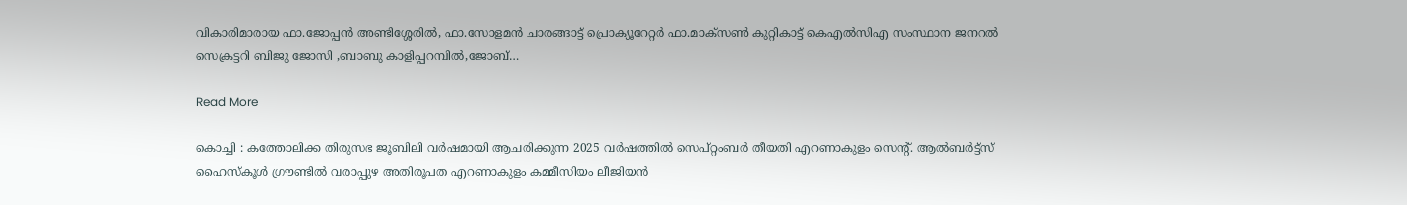വികാരിമാരായ ഫാ.ജോപ്പൻ അണ്ടിശ്ശേരിൽ, ഫാ.സോളമൻ ചാരങ്ങാട്ട് പ്രൊക്യൂറേറ്റർ ഫാ.മാക്സൺ കുറ്റികാട്ട് കെഎൽസിഎ സംസ്ഥാന ജനറൽ സെക്രട്ടറി ബിജു ജോസി ,ബാബു കാളിപ്പറമ്പിൽ,ജോബ്…

Read More

കൊച്ചി : കത്തോലിക്ക തിരുസഭ ജൂബിലി വർഷമായി ആചരിക്കുന്ന 2025 വർഷത്തിൽ സെപ്റ്റംബർ തീയതി എറണാകുളം സെൻ്റ്. ആൽബർട്ട്സ് ഹൈസ്കൂൾ ഗ്രൗണ്ടിൽ വരാപ്പുഴ അതിരൂപത എറണാകുളം കമ്മീസിയം ലീജിയൻ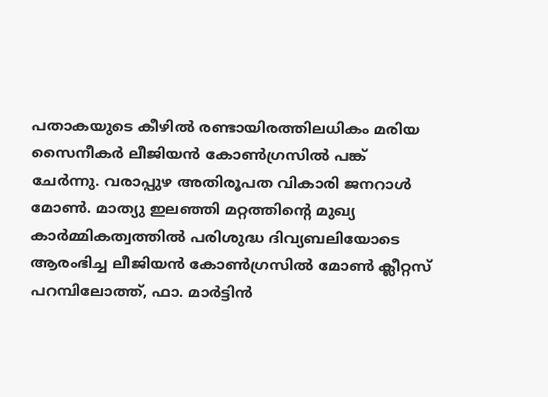പതാകയുടെ കീഴിൽ രണ്ടായിരത്തിലധികം മരിയ സൈനീകർ ലീജിയൻ കോൺഗ്രസിൽ പങ്ക് ചേർന്നു. വരാപ്പുഴ അതിരൂപത വികാരി ജനറാൾ മോൺ. മാത്യു ഇലഞ്ഞി മറ്റത്തിൻ്റെ മുഖ്യ കാർമ്മികത്വത്തിൽ പരിശുദ്ധ ദിവ്യബലിയോടെ ആരംഭിച്ച ലീജിയൻ കോൺഗ്രസിൽ മോൺ ക്ലീറ്റസ് പറമ്പിലോത്ത്, ഫാ. മാർട്ടിൻ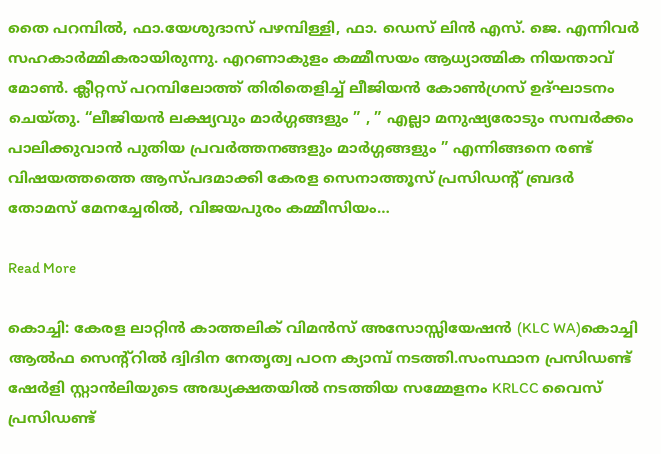തൈ പറമ്പിൽ, ഫാ.യേശുദാസ് പഴമ്പിള്ളി, ഫാ. ഡെസ് ലിൻ എസ്. ജെ. എന്നിവർ സഹകാർമ്മികരായിരുന്നു. എറണാകുളം കമ്മീസയം ആധ്യാത്മിക നിയന്താവ് മോൺ. ക്ലീറ്റസ് പറമ്പിലോത്ത് തിരിതെളിച്ച് ലീജിയൻ കോൺഗ്രസ് ഉദ്ഘാടനം ചെയ്തു. “ലീജിയൻ ലക്ഷ്യവും മാർഗ്ഗങ്ങളും ” , ” എല്ലാ മനുഷ്യരോടും സമ്പർക്കം പാലിക്കുവാൻ പുതിയ പ്രവർത്തനങ്ങളും മാർഗ്ഗങ്ങളും ” എന്നിങ്ങനെ രണ്ട് വിഷയത്തത്തെ ആസ്പദമാക്കി കേരള സെനാത്തൂസ് പ്രസിഡൻ്റ് ബ്രദർ തോമസ് മേനച്ചേരിൽ, വിജയപുരം കമ്മീസിയം…

Read More

കൊച്ചി: കേരള ലാറ്റിൻ കാത്തലിക് വിമൻസ് അസോസ്സിയേഷൻ (KLC WA)കൊച്ചി ആൽഫ സെൻ്റ്റിൽ ദ്വിദിന നേതൃത്വ പഠന ക്യാമ്പ് നടത്തി.സംസ്ഥാന പ്രസിഡണ്ട് ഷേർളി സ്റ്റാൻലിയുടെ അദ്ധ്യക്ഷതയിൽ നടത്തിയ സമ്മേളനം KRLCC വൈസ് പ്രസിഡണ്ട്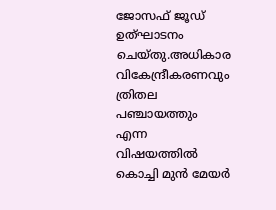ജോസഫ് ജൂഡ് ഉത്ഘാടനം ചെയ്തു.അധികാര വികേന്ദ്രീകരണവും ത്രിതല പഞ്ചായത്തും എന്ന വിഷയത്തിൽ കൊച്ചി മുൻ മേയർ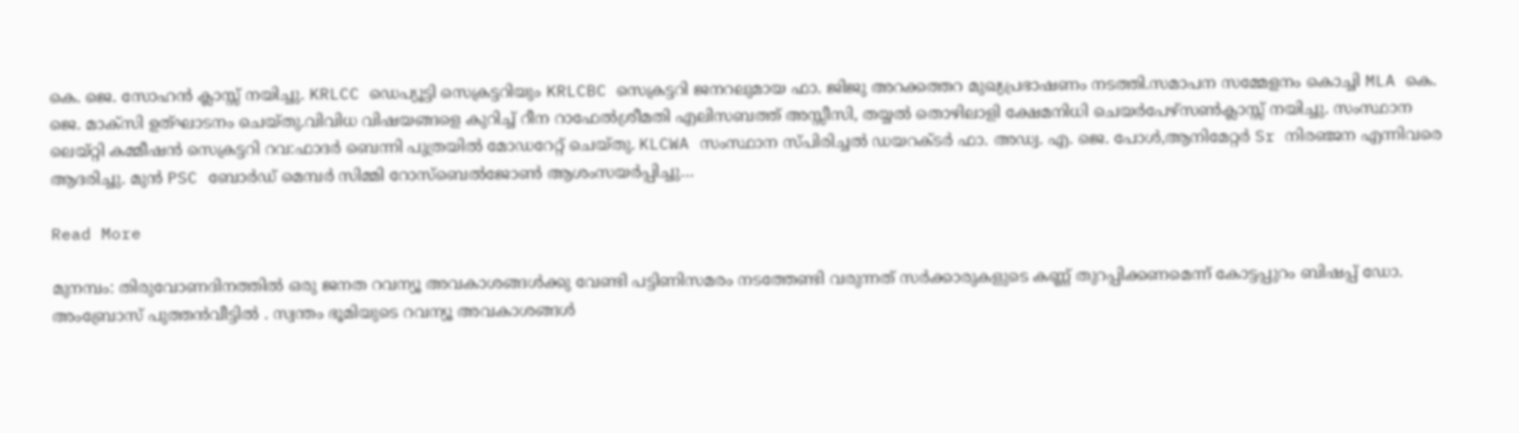കെ. ജെ. സോഹൻ ക്ലാസ്സ് നയിച്ചു. KRLCC ഡെപ്യൂട്ടി സെക്രട്ടറിയും KRLCBC സെക്രട്ടറി ജനറലുമായ ഫാ. ജിജു അറക്കത്തറ മുഖ്യപ്രഭാഷണം നടത്തി.സമാപന സമ്മേളനം കൊച്ചി MLA കെ. ജെ. മാക്സി ഉത്ഘാടനം ചെയ്തു.വിവിധ വിഷയങ്ങളെ കുറിച്ച് റീന റാഫേൽശ്രീമതി എലിസബത്ത് അസ്സീസി, തയ്യൽ തൊഴിലാളി ക്ഷേമനിധി ചെയർപേഴ്സൺക്ലാസ്സ് നയിച്ചു. സംസ്ഥാന ലെയ്റ്റി കമ്മീഷൻ സെക്രട്ടറി റവ:ഫാദർ ബെന്നി പുത്രയിൽ മോഡറേറ്റ് ചെയ്തു. KLCWA സംസ്ഥാന സ്പിരിച്ചൽ ഡയറക്ടർ ഫാ. അഡ്വ. എ. ജെ. പോൾ,ആനിമേറ്റർ Sr നിരഞ്ജന എന്നിവരെ ആദരിച്ചു. മുൻ PSC ബോർഡ് മെമ്പർ സിമ്മി റോസ്ബെൽജോൺ ആശംസയർപ്പിച്ചു…

Read More

മുനമ്പം: തിരുവോണദിനത്തിൽ ഒരു ജനത റവന്യൂ അവകാശങ്ങൾക്കു വേണ്ടി പട്ടിണിസമരം നടത്തേണ്ടി വരുന്നത് സർക്കാരുകളുടെ കണ്ണ് തുറപ്പിക്കണമെന്ന് കോട്ടപ്പുറം ബിഷപ്പ് ഡോ. അംബ്രോസ് പുത്തൻവീട്ടിൽ . സ്വന്തം ഭൂമിയുടെ റവന്യൂ അവകാശങ്ങൾ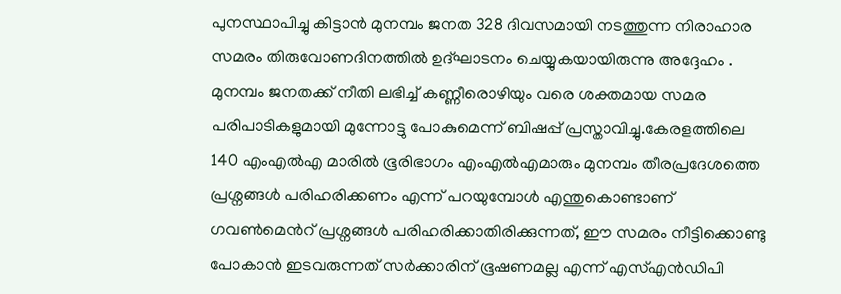പുനസ്ഥാപിച്ചു കിട്ടാൻ മുനമ്പം ജനത 328 ദിവസമായി നടത്തുന്ന നിരാഹാര സമരം തിരുവോണദിനത്തിൽ ഉദ്ഘാടനം ചെയ്യുകയായിരുന്നു അദ്ദേഹം . മുനമ്പം ജനതക്ക് നീതി ലഭിച്ച് കണ്ണീരൊഴിയും വരെ ശക്തമായ സമര പരിപാടികളുമായി മുന്നോട്ടു പോകുമെന്ന് ബിഷപ്പ് പ്രസ്താവിച്ചു.കേരളത്തിലെ 140 എംഎൽഎ മാരിൽ ഭൂരിഭാഗം എംഎൽഎമാരും മുനമ്പം തീരപ്രദേശത്തെ പ്രശ്നങ്ങൾ പരിഹരിക്കണം എന്ന് പറയുമ്പോൾ എന്തുകൊണ്ടാണ് ഗവൺമെൻറ് പ്രശ്നങ്ങൾ പരിഹരിക്കാതിരിക്കുന്നത്, ഈ സമരം നീട്ടിക്കൊണ്ടു പോകാൻ ഇടവരുന്നത് സർക്കാരിന് ഭൂഷണമല്ല എന്ന് എസ്എൻഡിപി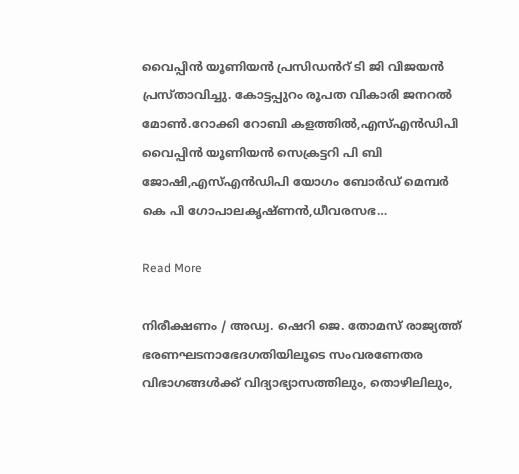വൈപ്പിൻ യൂണിയൻ പ്രസിഡൻറ് ടി ജി വിജയൻ പ്രസ്താവിച്ചു. കോട്ടപ്പുറം രൂപത വികാരി ജനറൽ മോൺ.റോക്കി റോബി കളത്തിൽ,എസ്എൻഡിപി വൈപ്പിൻ യൂണിയൻ സെക്രട്ടറി പി ബി ജോഷി,എസ്എൻഡിപി യോഗം ബോർഡ് മെമ്പർ കെ പി ഗോപാലകൃഷ്ണൻ,ധീവരസഭ…

Read More

നിരീക്ഷണം / അഡ്വ. ഷെറി ജെ. തോമസ് രാജ്യത്ത് ഭരണഘടനാഭേദഗതിയിലൂടെ സംവരണേതര വിഭാഗങ്ങള്‍ക്ക് വിദ്യാഭ്യാസത്തിലും, തൊഴിലിലും,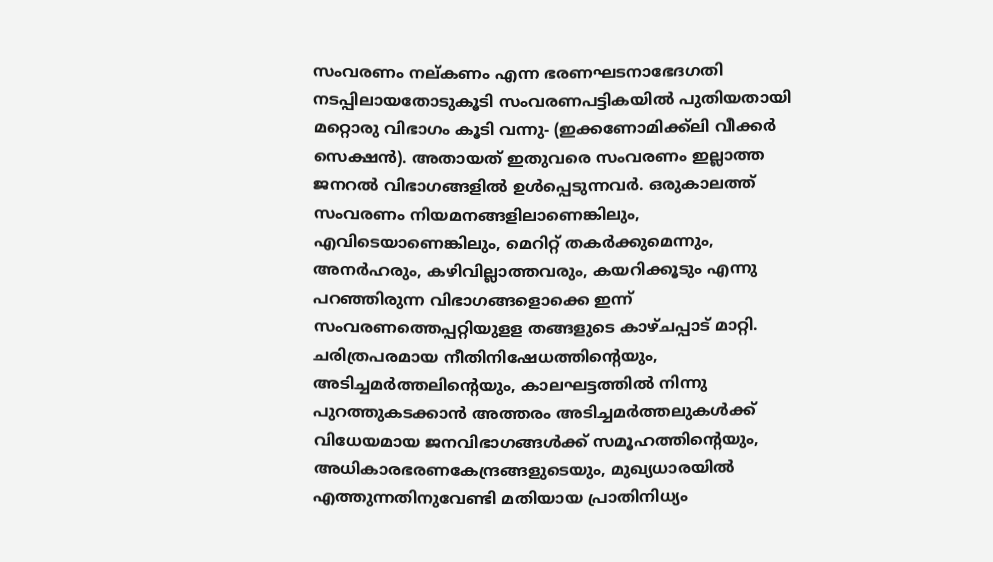സംവരണം നല്കണം എന്ന ഭരണഘടനാഭേദഗതി നടപ്പിലായതോടുകൂടി സംവരണപട്ടികയില്‍ പുതിയതായി മറ്റൊരു വിഭാഗം കൂടി വന്നു- (ഇക്കണോമിക്ക്‌ലി വീക്കര്‍ സെക്ഷന്‍). അതായത് ഇതുവരെ സംവരണം ഇല്ലാത്ത ജനറല്‍ വിഭാഗങ്ങളില്‍ ഉള്‍പ്പെടുന്നവര്‍. ഒരുകാലത്ത് സംവരണം നിയമനങ്ങളിലാണെങ്കിലും, എവിടെയാണെങ്കിലും, മെറിറ്റ് തകര്‍ക്കുമെന്നും, അനര്‍ഹരും, കഴിവില്ലാത്തവരും, കയറിക്കൂടും എന്നു പറഞ്ഞിരുന്ന വിഭാഗങ്ങളൊക്കെ ഇന്ന് സംവരണത്തെപ്പറ്റിയുളള തങ്ങളുടെ കാഴ്ചപ്പാട് മാറ്റി. ചരിത്രപരമായ നീതിനിഷേധത്തിന്റെയും, അടിച്ചമര്‍ത്തലിന്റെയും, കാലഘട്ടത്തില്‍ നിന്നു പുറത്തുകടക്കാന്‍ അത്തരം അടിച്ചമര്‍ത്തലുകള്‍ക്ക് വിധേയമായ ജനവിഭാഗങ്ങള്‍ക്ക് സമൂഹത്തിന്റെയും, അധികാരഭരണകേന്ദ്രങ്ങളുടെയും, മുഖ്യധാരയില്‍ എത്തുന്നതിനുവേണ്ടി മതിയായ പ്രാതിനിധ്യം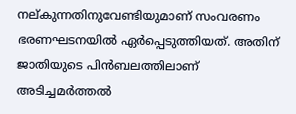നല്കുന്നതിനുവേണ്ടിയുമാണ് സംവരണം ഭരണഘടനയില്‍ ഏര്‍പ്പെടുത്തിയത്. അതിന് ജാതിയുടെ പിന്‍ബലത്തിലാണ് അടിച്ചമര്‍ത്തല്‍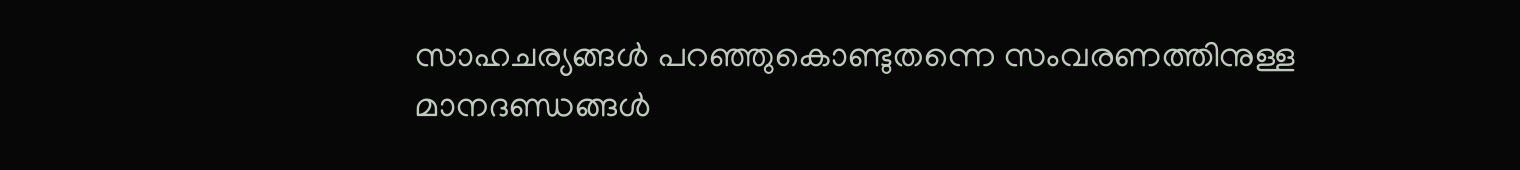സാഹചര്യങ്ങള്‍ പറഞ്ഞുകൊണ്ടുതന്നെ സംവരണത്തിനുള്ള മാനദണ്ഡങ്ങള്‍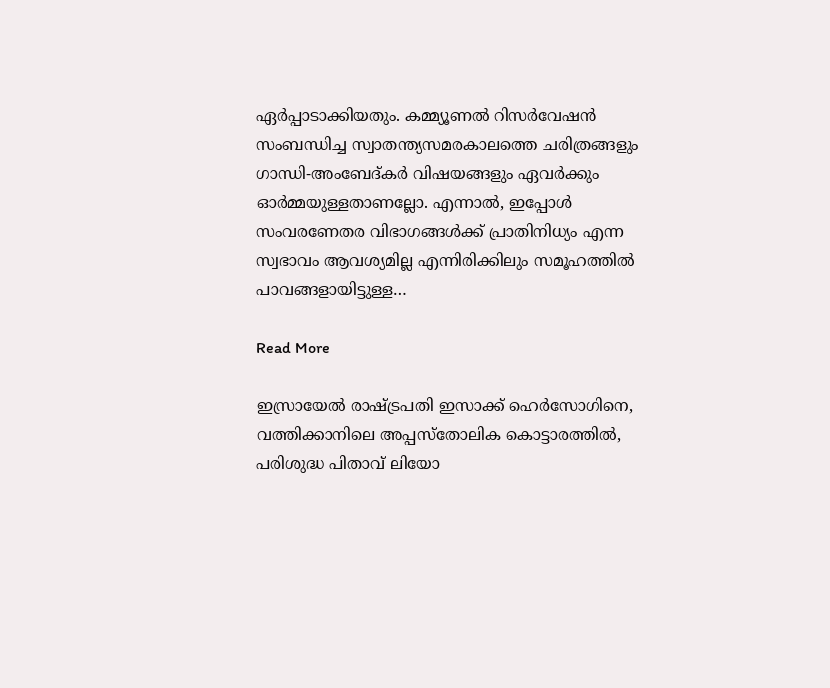ഏര്‍പ്പാടാക്കിയതും. കമ്മ്യൂണല്‍ റിസര്‍വേഷന്‍ സംബന്ധിച്ച സ്വാതന്ത്യസമരകാലത്തെ ചരിത്രങ്ങളും ഗാന്ധി-അംബേദ്കര്‍ വിഷയങ്ങളും ഏവര്‍ക്കും ഓര്‍മ്മയുള്ളതാണല്ലോ. എന്നാല്‍, ഇപ്പോള്‍ സംവരണേതര വിഭാഗങ്ങള്‍ക്ക് പ്രാതിനിധ്യം എന്ന സ്വഭാവം ആവശ്യമില്ല എന്നിരിക്കിലും സമൂഹത്തില്‍ പാവങ്ങളായിട്ടുള്ള…

Read More

ഇസ്രായേൽ രാഷ്ട്രപതി ഇസാക്ക് ഹെർസോഗിനെ, വത്തിക്കാനിലെ അപ്പസ്തോലിക കൊട്ടാരത്തിൽ, പരിശുദ്ധ പിതാവ് ലിയോ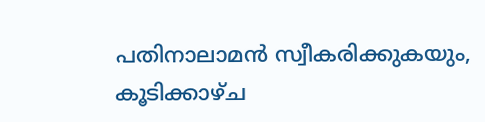പതിനാലാമൻ സ്വീകരിക്കുകയും, കൂടിക്കാഴ്ച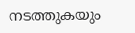നടത്തുകയും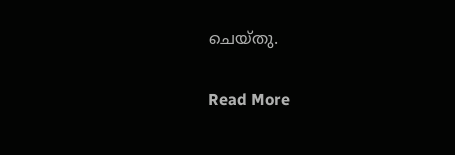ചെയ്തു.

Read More